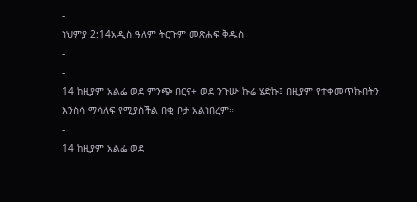-
ነህምያ 2:14አዲስ ዓለም ትርጉም መጽሐፍ ቅዱስ
-
-
14 ከዚያም አልፌ ወደ ምንጭ በርና+ ወደ ንጉሡ ኩሬ ሄድኩ፤ በዚያም የተቀመጥኩበትን እንስሳ ማሳለፍ የሚያስችል በቂ ቦታ አልነበረም።
-
14 ከዚያም አልፌ ወደ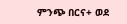ምንጭ በርና+ ወደ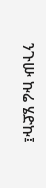ንጉሡ ኩሬ ሄድኩ፤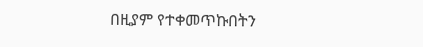በዚያም የተቀመጥኩበትን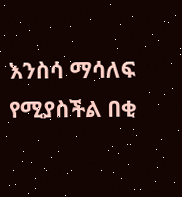እንስሳ ማሳለፍ የሚያስችል በቂ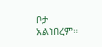ቦታ አልነበረም።